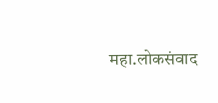महा.लोकसंवाद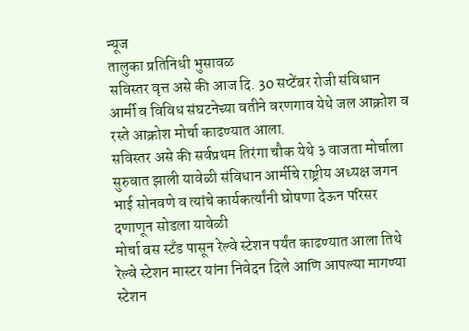न्यूज
तालुका प्रतिनिधी भुसावळ
सविस्तर वृत्त असे की आज दि. 30 सप्टेंबर रोजी संविधान आर्मी व विविध संघटनेच्या वतीने वरणगाव येथे जल आक्रोश व रस्ते आक्रोश मोर्चा काढण्यात आला.
सविस्तर असे की सर्वप्रथम तिरंगा चौक येथे ३ वाजता मोर्चाला सुरुवात झाली यावेळी संविधान आर्मीचे राष्ट्रीय अध्यक्ष जगन भाई सोनवणे व त्यांचे कार्यकर्त्यांनी घोषणा देऊन परिसर दणाणून सोडला यावेळी
मोर्चा बस स्टँड पासून रेल्वे स्टेशन पर्यंत काढण्यात आला तिथे रेल्वे स्टेशन मास्टर यांना निवेदन दिले आणि आपल्या मागण्या स्टेशन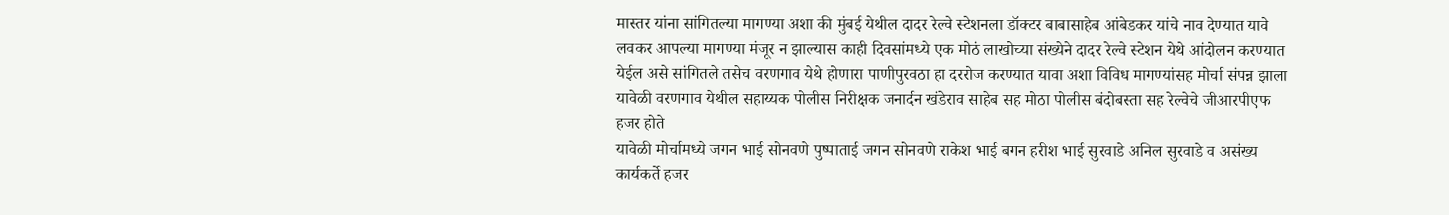मास्तर यांना सांगितल्या मागण्या अशा की मुंबई येथील दादर रेल्वे स्टेशनला डॉक्टर बाबासाहेब आंबेडकर यांचे नाव देण्यात यावे लवकर आपल्या मागण्या मंजूर न झाल्यास काही दिवसांमध्ये एक मोठं लाखोच्या संख्येने दादर रेल्वे स्टेशन येथे आंदोलन करण्यात येईल असे सांगितले तसेच वरणगाव येथे होणारा पाणीपुरवठा हा दररोज करण्यात यावा अशा विविध मागण्यांसह मोर्चा संपन्न झाला यावेळी वरणगाव येथील सहाय्यक पोलीस निरीक्षक जनार्दन खंडेराव साहेब सह मोठा पोलीस बंदोबस्ता सह रेल्वेचे जीआरपीएफ हजर होते
यावेळी मोर्चामध्ये जगन भाई सोनवणे पुष्पाताई जगन सोनवणे राकेश भाई बगन हरीश भाई सुरवाडे अनिल सुरवाडे व असंख्य कार्यकर्ते हजर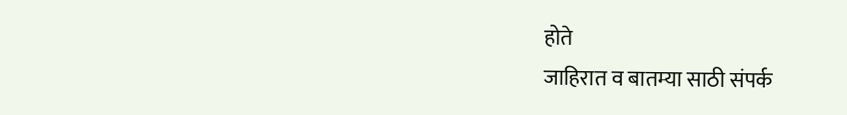होते
जाहिरात व बातम्या साठी संपर्क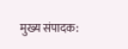मुख्य संपादक: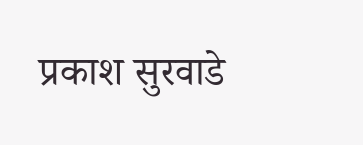प्रकाश सुरवाडे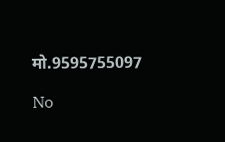मो.9595755097

No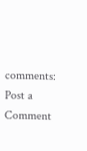comments:
Post a Comment